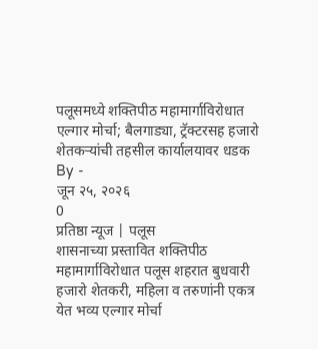पलूसमध्ये शक्तिपीठ महामार्गाविरोधात एल्गार मोर्चा; बैलगाड्या, ट्रॅक्टरसह हजारो शेतकऱ्यांची तहसील कार्यालयावर धडक
By -
जून २५, २०२६
0
प्रतिष्ठा न्यूज | पलूस
शासनाच्या प्रस्तावित शक्तिपीठ महामार्गाविरोधात पलूस शहरात बुधवारी हजारो शेतकरी, महिला व तरुणांनी एकत्र येत भव्य एल्गार मोर्चा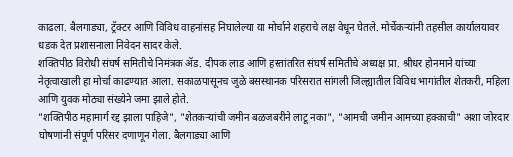काढला. बैलगाड्या, ट्रॅक्टर आणि विविध वाहनांसह निघालेल्या या मोर्चाने शहराचे लक्ष वेधून घेतले. मोर्चेकऱ्यांनी तहसील कार्यालयावर धडक देत प्रशासनाला निवेदन सादर केले.
शक्तिपीठ विरोधी संघर्ष समितीचे निमंत्रक ॲड. दीपक लाड आणि हस्तांतरित संघर्ष समितीचे अध्यक्ष प्रा. श्रीधर होनमाने यांच्या नेतृत्वाखाली हा मोर्चा काढण्यात आला. सकाळपासूनच जुळे बसस्थानक परिसरात सांगली जिल्ह्यातील विविध भागांतील शेतकरी, महिला आणि युवक मोठ्या संख्येने जमा झाले होते.
"शक्तिपीठ महामार्ग रद्द झाला पाहिजे", "शेतकऱ्यांची जमीन बळजबरीने लाटू नका", "आमची जमीन आमच्या हक्काची" अशा जोरदार घोषणांनी संपूर्ण परिसर दणाणून गेला. बैलगाड्या आणि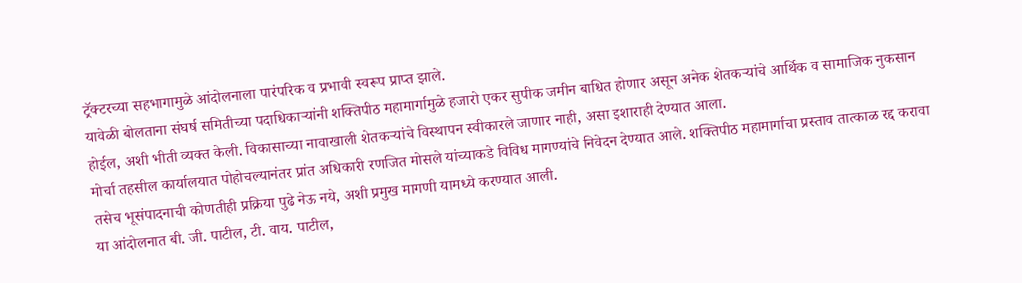ट्रॅक्टरच्या सहभागामुळे आंदोलनाला पारंपरिक व प्रभावी स्वरूप प्राप्त झाले.
यावेळी बोलताना संघर्ष समितीच्या पदाधिकाऱ्यांनी शक्तिपीठ महामार्गामुळे हजारो एकर सुपीक जमीन बाधित होणार असून अनेक शेतकऱ्यांचे आर्थिक व सामाजिक नुकसान होईल, अशी भीती व्यक्त केली. विकासाच्या नावाखाली शेतकऱ्यांचे विस्थापन स्वीकारले जाणार नाही, असा इशाराही देण्यात आला.
मोर्चा तहसील कार्यालयात पोहोचल्यानंतर प्रांत अधिकारी रणजित मोसले यांच्याकडे विविध मागण्यांचे निवेदन देण्यात आले. शक्तिपीठ महामार्गाचा प्रस्ताव तात्काळ रद्द करावा तसेच भूसंपादनाची कोणतीही प्रक्रिया पुढे नेऊ नये, अशी प्रमुख मागणी यामध्ये करण्यात आली.
या आंदोलनात बी. जी. पाटील, टी. वाय. पाटील,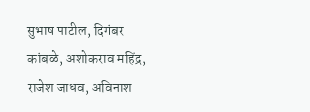सुभाष पाटील, दिगंबर कांबळे, अशोकराव महिंद्र, राजेश जाधव, अविनाश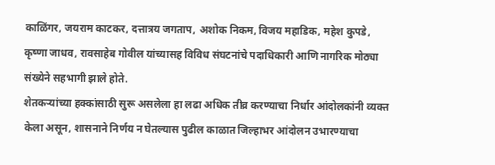काळिंगर, जयराम काटकर, दत्तात्रय जगताप, अशोक निकम, विजय महाडिक, महेश कुपडे, कृष्णा जाधव, रावसाहेब गोवील यांच्यासह विविध संघटनांचे पदाधिकारी आणि नागरिक मोठ्या संख्येने सहभागी झाले होते.
शेतकऱ्यांच्या हक्कांसाठी सुरू असलेला हा लढा अधिक तीव्र करण्याचा निर्धार आंदोलकांनी व्यक्त केला असून, शासनाने निर्णय न घेतल्यास पुढील काळात जिल्हाभर आंदोलन उभारण्याचा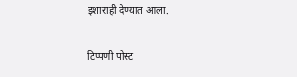इशाराही देण्यात आला.

टिप्पणी पोस्ट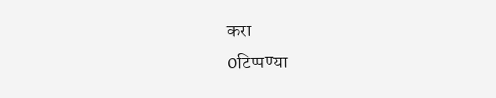करा
0टिप्पण्या